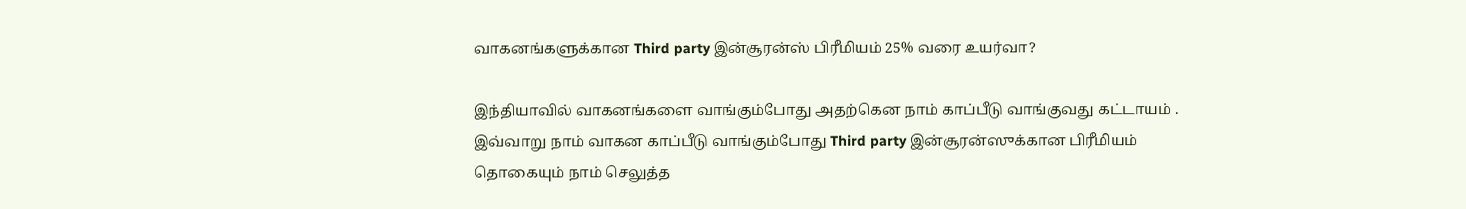வாகனங்களுக்கான Third party இன்சூரன்ஸ் பிரீமியம் 25% வரை உயர்வா?

இந்தியாவில் வாகனங்களை வாங்கும்போது அதற்கென நாம் காப்பீடு வாங்குவது கட்டாயம் . இவ்வாறு நாம் வாகன காப்பீடு வாங்கும்போது Third party இன்சூரன்ஸுக்கான பிரீமியம் தொகையும் நாம் செலுத்த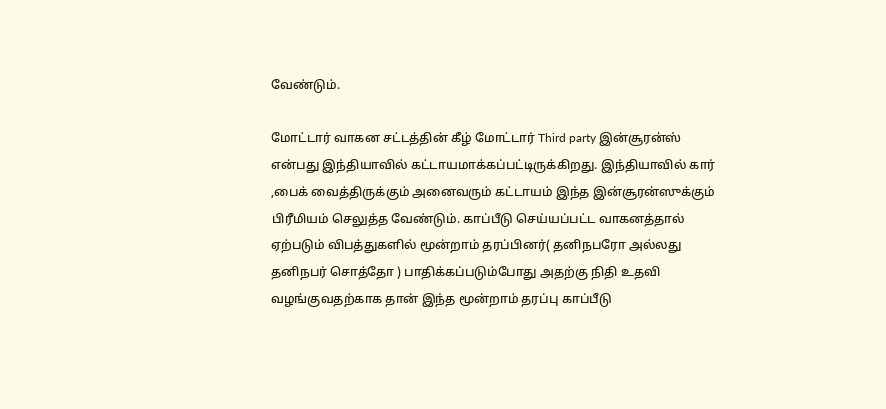வேண்டும்.

மோட்டார் வாகன சட்டத்தின் கீழ் மோட்டார் Third party இன்சூரன்ஸ் என்பது இந்தியாவில் கட்டாயமாக்கப்பட்டிருக்கிறது. இந்தியாவில் கார் ,பைக் வைத்திருக்கும் அனைவரும் கட்டாயம் இந்த இன்சூரன்ஸுக்கும் பிரீமியம் செலுத்த வேண்டும். காப்பீடு செய்யப்பட்ட வாகனத்தால் ஏற்படும் விபத்துகளில் மூன்றாம் தரப்பினர்( தனிநபரோ அல்லது தனிநபர் சொத்தோ ) பாதிக்கப்படும்போது அதற்கு நிதி உதவி வழங்குவதற்காக தான் இந்த மூன்றாம் தரப்பு காப்பீடு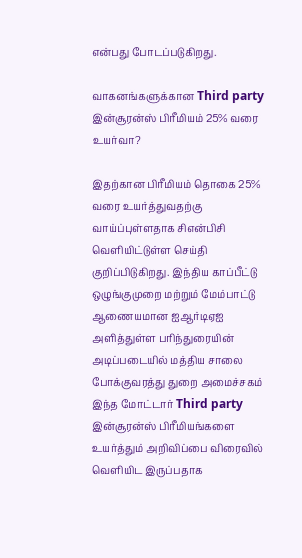என்பது போடப்படுகிறது.

வாகனங்களுக்கான Third party இன்சூரன்ஸ் பிரீமியம் 25% வரை உயர்வா?

இதற்கான பிரீமியம் தொகை 25% வரை உயர்த்துவதற்கு வாய்ப்புள்ளதாக சிஎன்பிசி வெளியிட்டுள்ள செய்தி குறிப்பிடுகிறது. இந்திய காப்பீட்டு ஒழுங்குமுறை மற்றும் மேம்பாட்டு ஆணையமான ஐஆர்டிஏஐ அளித்துள்ள பரிந்துரையின் அடிப்படையில் மத்திய சாலை போக்குவரத்து துறை அமைச்சகம் இந்த மோட்டார் Third party இன்சூரன்ஸ் பிரீமியங்களை உயர்த்தும் அறிவிப்பை விரைவில் வெளியிட இருப்பதாக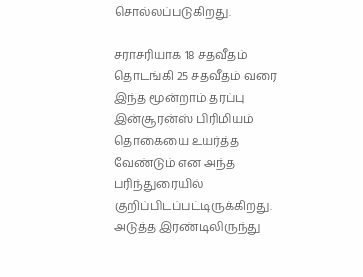சொல்லப்படுகிறது.

சராசரியாக 18 சதவீதம் தொடங்கி 25 சதவீதம் வரை இந்த மூன்றாம் தரப்பு இன்சூரன்ஸ் பிரிமியம் தொகையை உயர்த்த வேண்டும் என அந்த பரிந்துரையில் குறிப்பிடப்பட்டிருக்கிறது. அடுத்த இரண்டிலிருந்து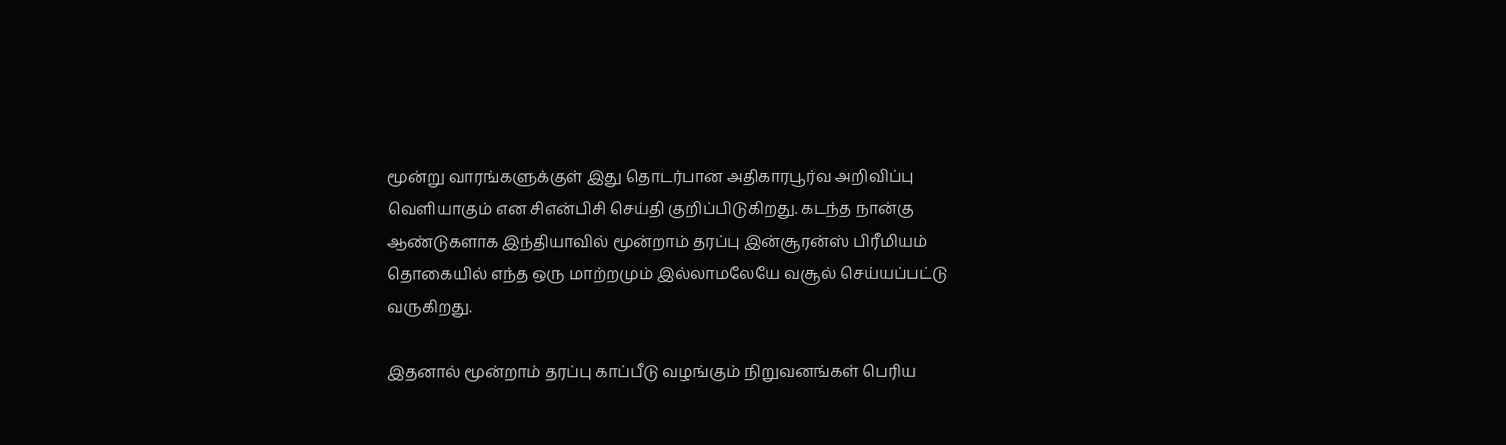மூன்று வாரங்களுக்குள் இது தொடர்பான அதிகாரபூர்வ அறிவிப்பு வெளியாகும் என சிஎன்பிசி செய்தி குறிப்பிடுகிறது. கடந்த நான்கு ஆண்டுகளாக இந்தியாவில் மூன்றாம் தரப்பு இன்சூரன்ஸ் பிரீமியம் தொகையில் எந்த ஒரு மாற்றமும் இல்லாமலேயே வசூல் செய்யப்பட்டு வருகிறது.

இதனால் மூன்றாம் தரப்பு காப்பீடு வழங்கும் நிறுவனங்கள் பெரிய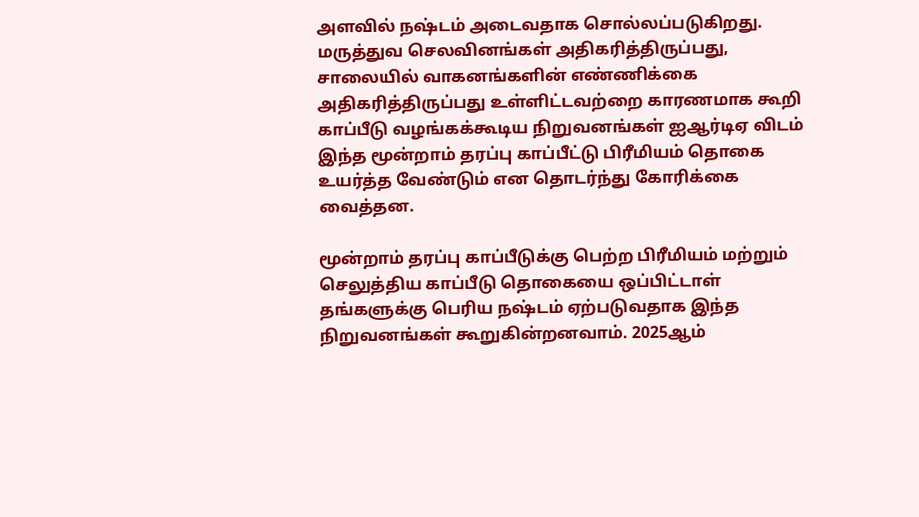அளவில் நஷ்டம் அடைவதாக சொல்லப்படுகிறது. மருத்துவ செலவினங்கள் அதிகரித்திருப்பது, சாலையில் வாகனங்களின் எண்ணிக்கை அதிகரித்திருப்பது உள்ளிட்டவற்றை காரணமாக கூறி காப்பீடு வழங்கக்கூடிய நிறுவனங்கள் ஐஆர்டிஏ விடம் இந்த மூன்றாம் தரப்பு காப்பீட்டு பிரீமியம் தொகை உயர்த்த வேண்டும் என தொடர்ந்து கோரிக்கை வைத்தன.

மூன்றாம் தரப்பு காப்பீடுக்கு பெற்ற பிரீமியம் மற்றும் செலுத்திய காப்பீடு தொகையை ஒப்பிட்டாள் தங்களுக்கு பெரிய நஷ்டம் ஏற்படுவதாக இந்த நிறுவனங்கள் கூறுகின்றனவாம். 2025ஆம்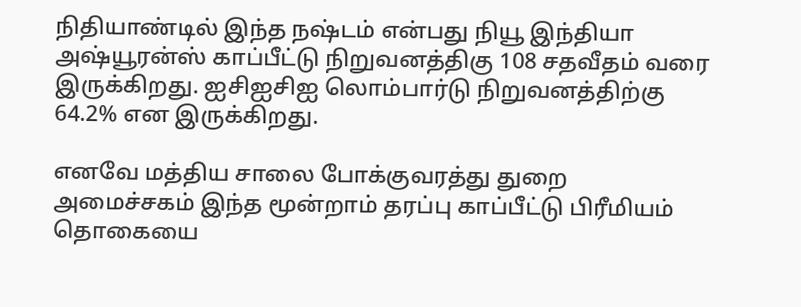நிதியாண்டில் இந்த நஷ்டம் என்பது நியூ இந்தியா அஷ்யூரன்ஸ் காப்பீட்டு நிறுவனத்திகு 108 சதவீதம் வரை இருக்கிறது. ஐசிஐசிஐ லொம்பார்டு நிறுவனத்திற்கு 64.2% என இருக்கிறது.

எனவே மத்திய சாலை போக்குவரத்து துறை அமைச்சகம் இந்த மூன்றாம் தரப்பு காப்பீட்டு பிரீமியம் தொகையை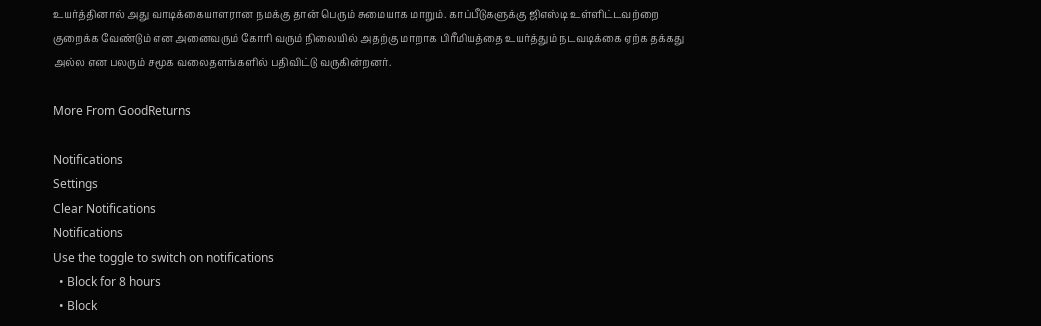உயர்த்தினால் அது வாடிக்கையாளரான நமக்கு தான் பெரும் சுமையாக மாறும். காப்பீடுகளுக்கு ஜிஎஸ்டி உள்ளிட்டவற்றை குறைக்க வேண்டும் என அனைவரும் கோரி வரும் நிலையில் அதற்கு மாறாக பிரீமியத்தை உயர்த்தும் நடவடிக்கை ஏற்க தக்கது அல்ல என பலரும் சமூக வலைதளங்களில் பதிவிட்டு வருகின்றனர்.

More From GoodReturns

Notifications
Settings
Clear Notifications
Notifications
Use the toggle to switch on notifications
  • Block for 8 hours
  • Block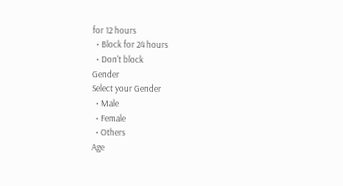for 12 hours
  • Block for 24 hours
  • Don't block
Gender
Select your Gender
  • Male
  • Female
  • Others
Age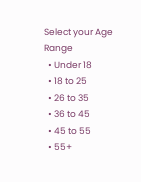Select your Age Range
  • Under 18
  • 18 to 25
  • 26 to 35
  • 36 to 45
  • 45 to 55
  • 55+